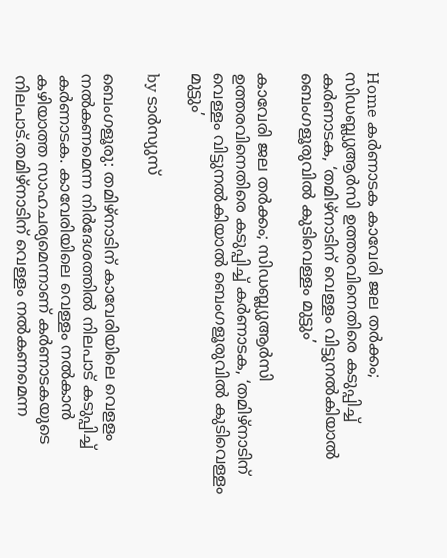Home കർണാടക കാവേരി ജല തര്‍ക്കം; സിഡബ്ല്യുആര്‍സി ഉത്തരവിനെതിരെ കടുപ്പിച്ച്‌ കര്‍ണാടക, ‘തമിഴ്നാടിന് വെള്ളം വിട്ടുനല്‍കിയാല്‍ ബെംഗളൂരുവില്‍ കുടിവെള്ളം മുട്ടും’

കാവേരി ജല തര്‍ക്കം; സിഡബ്ല്യുആര്‍സി ഉത്തരവിനെതിരെ കടുപ്പിച്ച്‌ കര്‍ണാടക, ‘തമിഴ്നാടിന് വെള്ളം വിട്ടുനല്‍കിയാല്‍ ബെംഗളൂരുവില്‍ കുടിവെള്ളം മുട്ടും’

by ടാർസ്യുസ്

ബെംഗളൂരു: തമിഴ്നാടിന് കാവേരിയിലെ വെളളം നല്‍കണമെന്ന നിർദേശത്തില്‍ നിലപാട് കടുപ്പിച്ച്‌ കർണാടക. കാവേരിയിലെ വെള്ളം നല്‍കാൻ കഴിയാത്ത സാഹചര്യമെന്നാണ് കർണാടകയുടെ നിലപാട്.തമിഴ്നാടിന് വെള്ളം നല്‍കണമെന്ന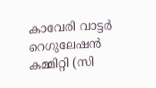കാവേരി വാട്ടർ റെഗുലേഷൻ കമ്മിറ്റി (സി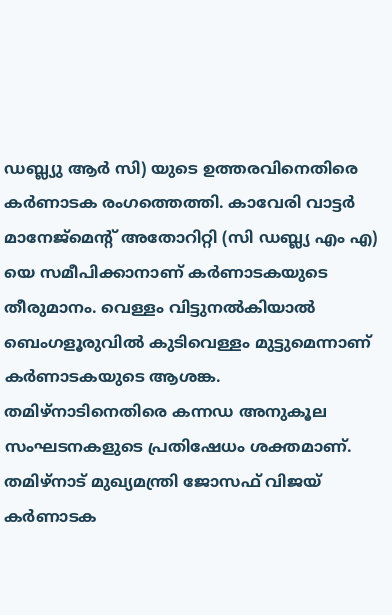ഡബ്ല്യു ആർ സി) യുടെ ഉത്തരവിനെതിരെ കർണാടക രംഗത്തെത്തി. കാവേരി വാട്ടർ മാനേജ്മെന്‍റ് അതോറിറ്റി (സി ഡബ്ല്യ എം എ) യെ സമീപിക്കാനാണ് കർണാടകയുടെ തീരുമാനം. വെള്ളം വിട്ടുനല്‍കിയാല്‍ ബെംഗളൂരുവില്‍ കുടിവെള്ളം മുട്ടുമെന്നാണ് കർണാടകയുടെ ആശങ്ക. തമിഴ്നാടിനെതിരെ കന്നഡ അനുകൂല സംഘടനകളുടെ പ്രതിഷേധം ശക്തമാണ്. തമിഴ്നാട് മുഖ്യമന്ത്രി ജോസഫ് വിജയ്‍ കർണാടക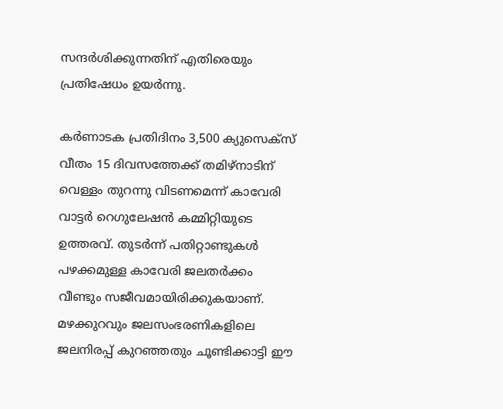സന്ദർശിക്കുന്നതിന് എതിരെയും പ്രതിഷേധം ഉയർന്നു.

കർണാടക പ്രതിദിനം 3,500 ക്യുസെക്സ് വീതം 15 ദിവസത്തേക്ക് തമിഴ്‌നാടിന് വെള്ളം തുറന്നു വിടണമെന്ന് കാവേരി വാട്ടർ റെഗുലേഷൻ കമ്മിറ്റിയുടെ ഉത്തരവ്. തുടർന്ന് പതിറ്റാണ്ടുകള്‍ പഴക്കമുള്ള കാവേരി ജലതർക്കം വീണ്ടും സജീവമായിരിക്കുകയാണ്. മഴക്കുറവും ജലസംഭരണികളിലെ ജലനിരപ്പ് കുറഞ്ഞതും ചൂണ്ടിക്കാട്ടി ഈ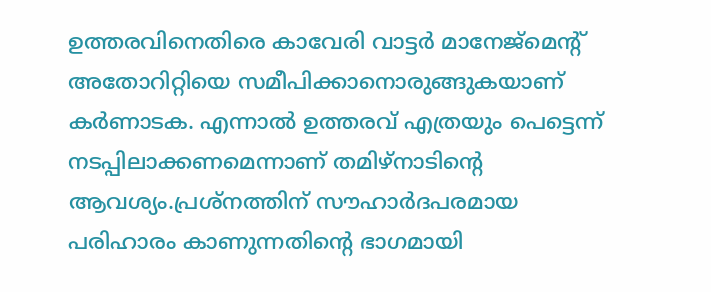ഉത്തരവിനെതിരെ കാവേരി വാട്ടർ മാനേജ്‌മെന്റ് അതോറിറ്റിയെ സമീപിക്കാനൊരുങ്ങുകയാണ് കർണാടക. എന്നാല്‍ ഉത്തരവ് എത്രയും പെട്ടെന്ന് നടപ്പിലാക്കണമെന്നാണ് തമിഴ്നാടിന്‍റെ ആവശ്യം.പ്രശ്നത്തിന് സൗഹാർദപരമായ പരിഹാരം കാണുന്നതിന്‍റെ ഭാഗമായി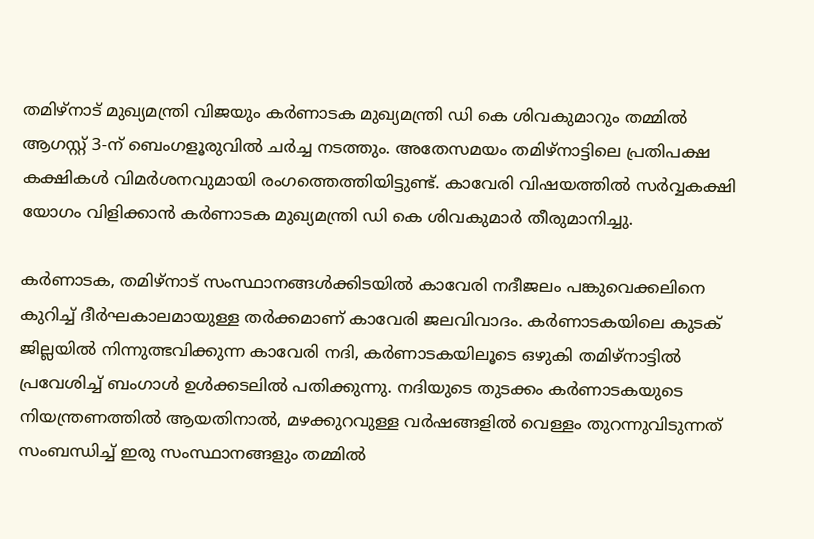തമിഴ്‌നാട് മുഖ്യമന്ത്രി വിജയും കർണാടക മുഖ്യമന്ത്രി ഡി കെ ശിവകുമാറും തമ്മില്‍ ആഗസ്റ്റ് 3-ന് ബെംഗളൂരുവില്‍ ചർച്ച നടത്തും. അതേസമയം തമിഴ്‌നാട്ടിലെ പ്രതിപക്ഷ കക്ഷികള്‍ വിമർശനവുമായി രംഗത്തെത്തിയിട്ടുണ്ട്. കാവേരി വിഷയത്തില്‍ സർവ്വകക്ഷി യോഗം വിളിക്കാൻ കർണാടക മുഖ്യമന്ത്രി ഡി കെ ശിവകുമാർ തീരുമാനിച്ചു.

കർണാടക, തമിഴ്‌നാട് സംസ്ഥാനങ്ങള്‍ക്കിടയില്‍ കാവേരി നദീജലം പങ്കുവെക്കലിനെ കുറിച്ച്‌ ദീർഘകാലമായുള്ള തർക്കമാണ് കാവേരി ജലവിവാദം. കർണാടകയിലെ കുടക് ജില്ലയില്‍ നിന്നുത്ഭവിക്കുന്ന കാവേരി നദി, കർണാടകയിലൂടെ ഒഴുകി തമിഴ്‌നാട്ടില്‍ പ്രവേശിച്ച്‌ ബംഗാള്‍ ഉള്‍ക്കടലില്‍ പതിക്കുന്നു. നദിയുടെ തുടക്കം കർണാടകയുടെ നിയന്ത്രണത്തില്‍ ആയതിനാല്‍, മഴക്കുറവുള്ള വർഷങ്ങളില്‍ വെള്ളം തുറന്നുവിടുന്നത് സംബന്ധിച്ച്‌ ഇരു സംസ്ഥാനങ്ങളും തമ്മില്‍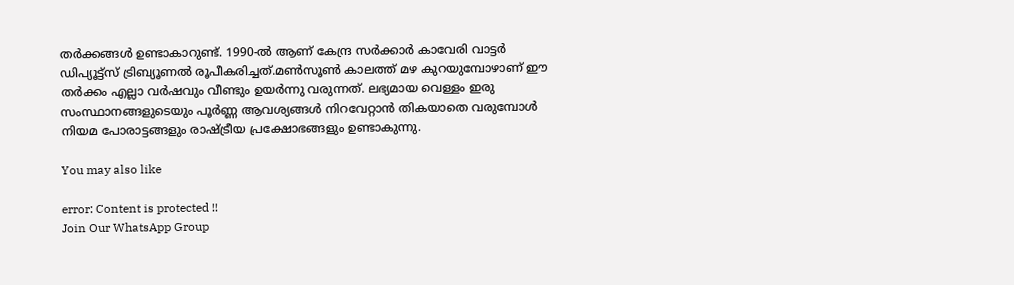തർക്കങ്ങള്‍ ഉണ്ടാകാറുണ്ട്. 1990-ല്‍ ആണ് കേന്ദ്ര സർക്കാർ കാവേരി വാട്ടർ ഡിപ്യൂട്ട്‌സ് ട്രിബ്യൂണല്‍ രൂപീകരിച്ചത്.മണ്‍സൂണ്‍ കാലത്ത് മഴ കുറയുമ്പോഴാണ് ഈ തർക്കം എല്ലാ വർഷവും വീണ്ടും ഉയർന്നു വരുന്നത്. ലഭ്യമായ വെള്ളം ഇരു സംസ്ഥാനങ്ങളുടെയും പൂർണ്ണ ആവശ്യങ്ങള്‍ നിറവേറ്റാൻ തികയാതെ വരുമ്പോള്‍ നിയമ പോരാട്ടങ്ങളും രാഷ്ട്രീയ പ്രക്ഷോഭങ്ങളും ഉണ്ടാകുന്നു.

You may also like

error: Content is protected !!
Join Our WhatsApp Group